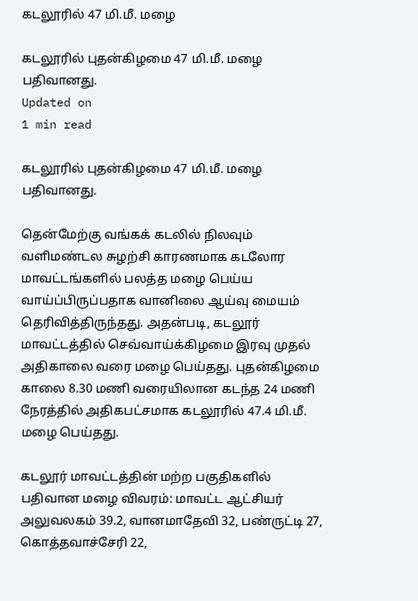கடலூரில் 47 மி.மீ. மழை

கடலூரில் புதன்கிழமை 47 மி.மீ. மழை பதிவானது.
Updated on
1 min read

கடலூரில் புதன்கிழமை 47 மி.மீ. மழை பதிவானது.

தென்மேற்கு வங்கக் கடலில் நிலவும் வளிமண்டல சுழற்சி காரணமாக கடலோர மாவட்டங்களில் பலத்த மழை பெய்ய வாய்ப்பிருப்பதாக வானிலை ஆய்வு மையம் தெரிவித்திருந்தது. அதன்படி, கடலூர் மாவட்டத்தில் செவ்வாய்க்கிழமை இரவு முதல் அதிகாலை வரை மழை பெய்தது. புதன்கிழமை காலை 8.30 மணி வரையிலான கடந்த 24 மணி நேரத்தில் அதிகபட்சமாக கடலூரில் 47.4 மி.மீ. மழை பெய்தது.

கடலூர் மாவட்டத்தின் மற்ற பகுதிகளில் பதிவான மழை விவரம்: மாவட்ட ஆட்சியர் அலுவலகம் 39.2, வானமாதேவி 32, பண்ருட்டி 27, கொத்தவாச்சேரி 22,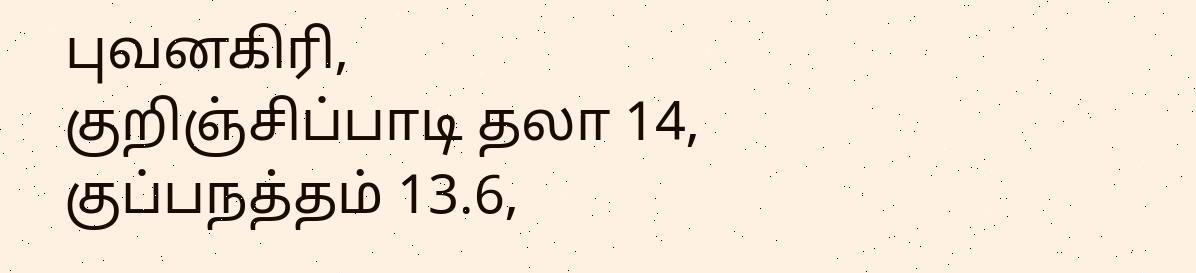புவனகிரி, குறிஞ்சிப்பாடி தலா 14, குப்பநத்தம் 13.6,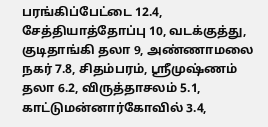பரங்கிப்பேட்டை 12.4, சேத்தியாத்தோப்பு 10, வடக்குத்து, குடிதாங்கி தலா 9, அண்ணாமலை நகர் 7.8, சிதம்பரம், ஸ்ரீமுஷ்ணம் தலா 6.2, விருத்தாசலம் 5.1, காட்டுமன்னார்கோவில் 3.4,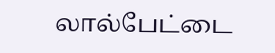லால்பேட்டை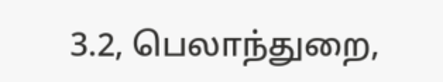3.2, பெலாந்துறை,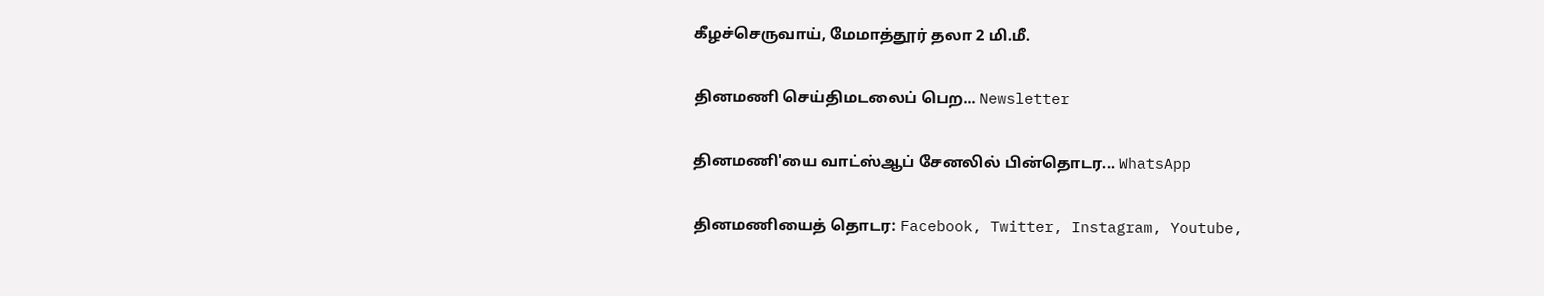கீழச்செருவாய், மேமாத்தூர் தலா 2 மி.மீ.

தினமணி செய்திமடலைப் பெற... Newsletter

தினமணி'யை வாட்ஸ்ஆப் சேனலில் பின்தொடர... WhatsApp

தினமணியைத் தொடர: Facebook, Twitter, Instagram, Youtube,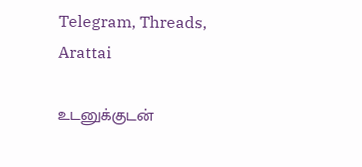Telegram, Threads, Arattai

உடனுக்குடன்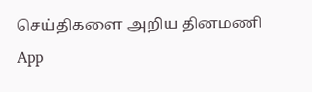செய்திகளை அறிய தினமணி App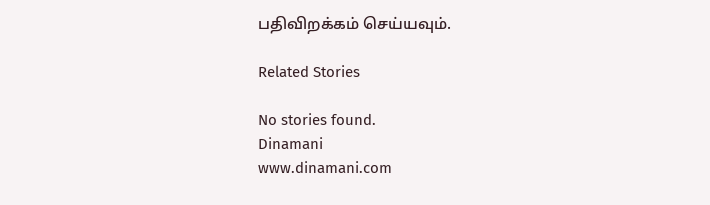பதிவிறக்கம் செய்யவும்.

Related Stories

No stories found.
Dinamani
www.dinamani.com